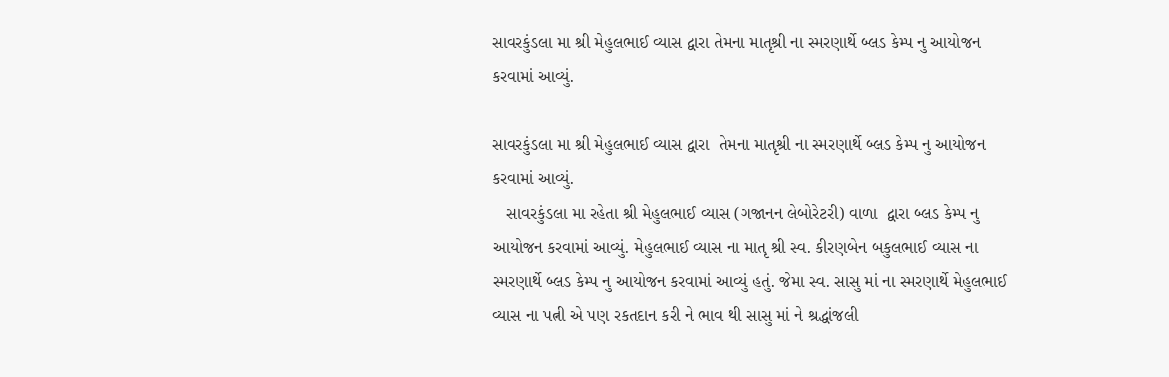સાવરકુંડલા મા શ્રી મેહુલભાઈ વ્યાસ દ્વારા તેમના માતૃશ્રી ના સ્મરણાર્થે બ્લડ કેમ્પ નુ આયોજન કરવામાં આવ્યું.

સાવરકુંડલા મા શ્રી મેહુલભાઈ વ્યાસ દ્વારા  તેમના માતૃશ્રી ના સ્મરણાર્થે બ્લડ કેમ્પ નુ આયોજન કરવામાં આવ્યું.
   સાવરકુંડલા મા રહેતા શ્રી મેહુલભાઈ વ્યાસ (ગજાનન લેબોરેટરી) વાળા  દ્વારા બ્લડ કેમ્પ નુ આયોજન કરવામાં આવ્યું. મેહુલભાઈ વ્યાસ ના માતૃ શ્રી સ્વ. કીરણબેન બકુલભાઈ વ્યાસ ના સ્મરણાર્થે બ્લડ કેમ્પ નુ આયોજન કરવામાં આવ્યું હતું. જેમા સ્વ. સાસુ માં ના સ્મરણાર્થે મેહુલભાઈ વ્યાસ ના પત્ની એ પણ રકતદાન કરી ને ભાવ થી સાસુ માં ને શ્રદ્ધાંજલી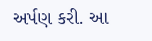અર્પણ કરી. આ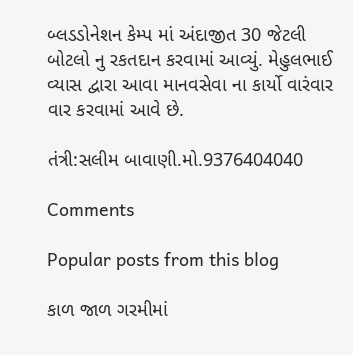બ્લડડોનેશન કેમ્પ માં અંદાજીત 30 જેટલી બોટલો નુ રકતદાન કરવામાં આવ્યું. મેહુલભાઈ વ્યાસ દ્વારા આવા માનવસેવા ના કાર્યો વારંવાર વાર કરવામાં આવે છે.

તંત્રી:સલીમ બાવાણી.મો.9376404040

Comments

Popular posts from this blog

કાળ જાળ ગરમીમાં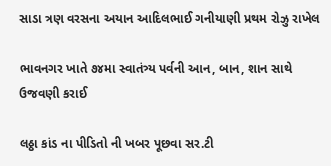સાડા ત્રણ વરસના અયાન આદિલભાઈ ગનીયાણી પ્રથમ રોઝુ રાખેલ

ભાવનગર ખાતે ૭૪મા સ્વાતંત્ર્ય પર્વની આન, બાન, શાન સાથે ઉજવણી કરાઈ

લઠ્ઠા કાંડ ના પીડિતો ની ખબર પૂછવા સર.ટી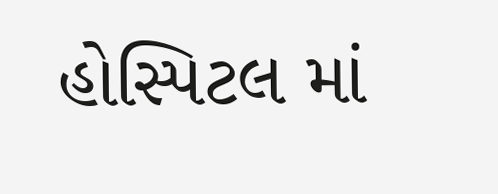હોસ્પિટલ માં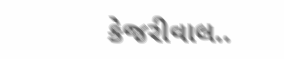કેજરીવાલ..